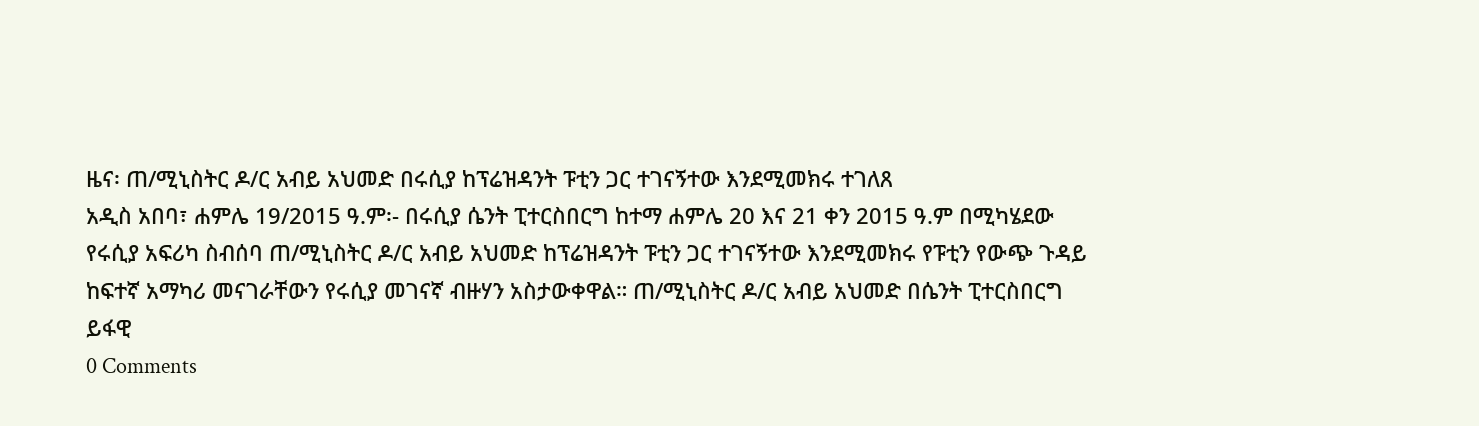ዜና፡ ጠ/ሚኒስትር ዶ/ር አብይ አህመድ በሩሲያ ከፕሬዝዳንት ፑቲን ጋር ተገናኝተው እንደሚመክሩ ተገለጸ
አዲስ አበባ፣ ሐምሌ 19/2015 ዓ.ም፡- በሩሲያ ሴንት ፒተርስበርግ ከተማ ሐምሌ 20 እና 21 ቀን 2015 ዓ.ም በሚካሄደው የሩሲያ አፍሪካ ስብሰባ ጠ/ሚኒስትር ዶ/ር አብይ አህመድ ከፕሬዝዳንት ፑቲን ጋር ተገናኝተው እንደሚመክሩ የፑቲን የውጭ ጉዳይ ከፍተኛ አማካሪ መናገራቸውን የሩሲያ መገናኛ ብዙሃን አስታውቀዋል። ጠ/ሚኒስትር ዶ/ር አብይ አህመድ በሴንት ፒተርስበርግ ይፋዊ
0 Comments